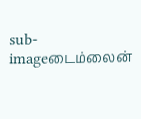sub-imageடைம்லைன்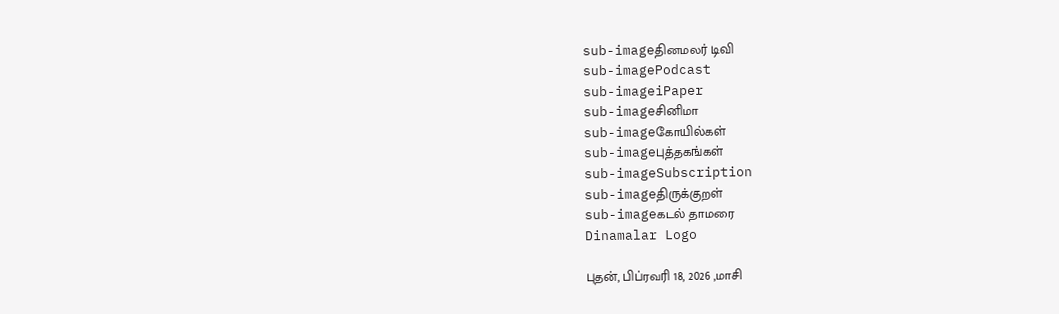sub-imageதினமலர் டிவி
sub-imagePodcast
sub-imageiPaper
sub-imageசினிமா
sub-imageகோயில்கள்
sub-imageபுத்தகங்கள்
sub-imageSubscription
sub-imageதிருக்குறள்
sub-imageகடல் தாமரை
Dinamalar Logo

புதன், பிப்ரவரி 18, 2026 ,மாசி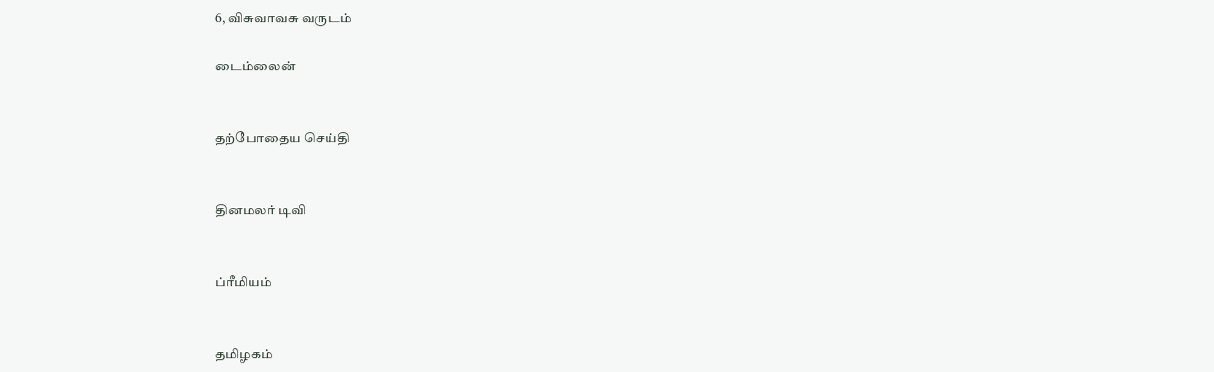6, விசுவாவசு வருடம்

டைம்லைன்


தற்போதைய செய்தி


தினமலர் டிவி


ப்ரீமியம்


தமிழகம்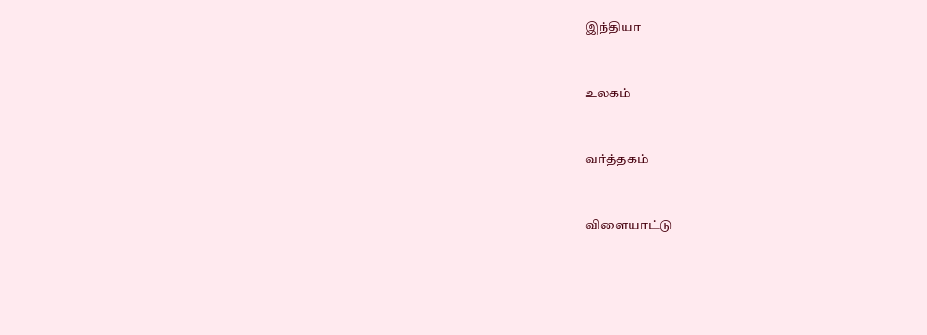இந்தியா


உலகம்


வர்த்தகம்


விளையாட்டு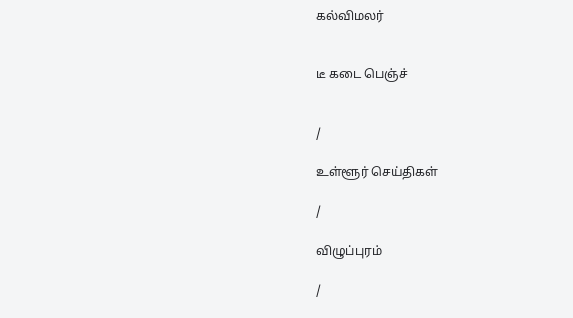கல்விமலர்


டீ கடை பெஞ்ச்


/

உள்ளூர் செய்திகள்

/

விழுப்புரம்

/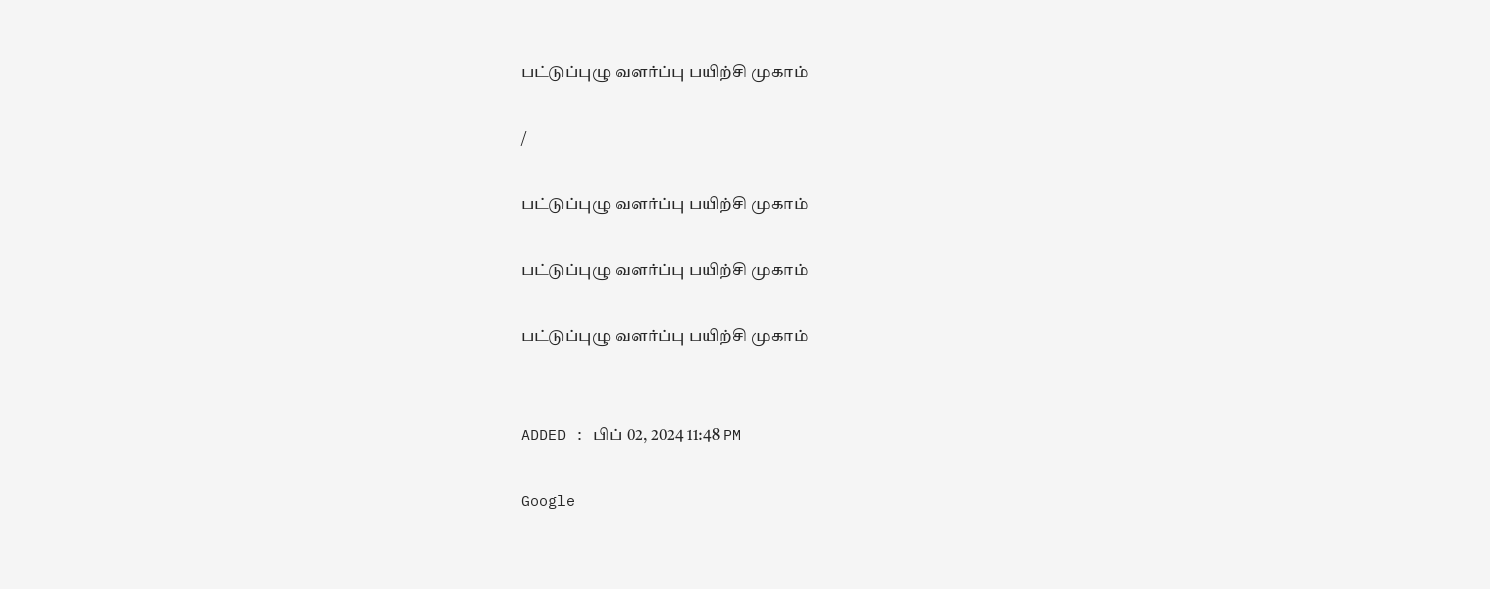பட்டுப்புழு வளர்ப்பு பயிற்சி முகாம்

/

பட்டுப்புழு வளர்ப்பு பயிற்சி முகாம்

பட்டுப்புழு வளர்ப்பு பயிற்சி முகாம்

பட்டுப்புழு வளர்ப்பு பயிற்சி முகாம்


ADDED : பிப் 02, 2024 11:48 PM

Google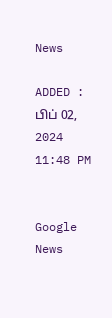News

ADDED : பிப் 02, 2024 11:48 PM


Google News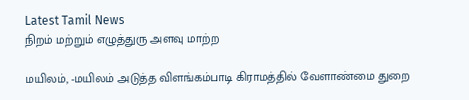Latest Tamil News
நிறம் மற்றும் எழுத்துரு அளவு மாற்ற

மயிலம், -மயிலம் அடுத்த விளங்கம்பாடி கிராமத்தில் வேளாண்மை துறை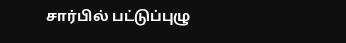சார்பில் பட்டுப்புழு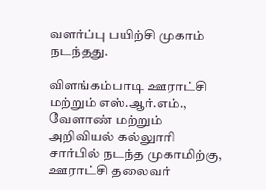வளர்ப்பு பயிற்சி முகாம் நடந்தது.

விளங்கம்பாடி ஊராட்சி மற்றும் எஸ்.ஆர்.எம்., வேளாண் மற்றும் அறிவியல் கல்லுாரி சார்பில் நடந்த முகாமிற்கு, ஊராட்சி தலைவர்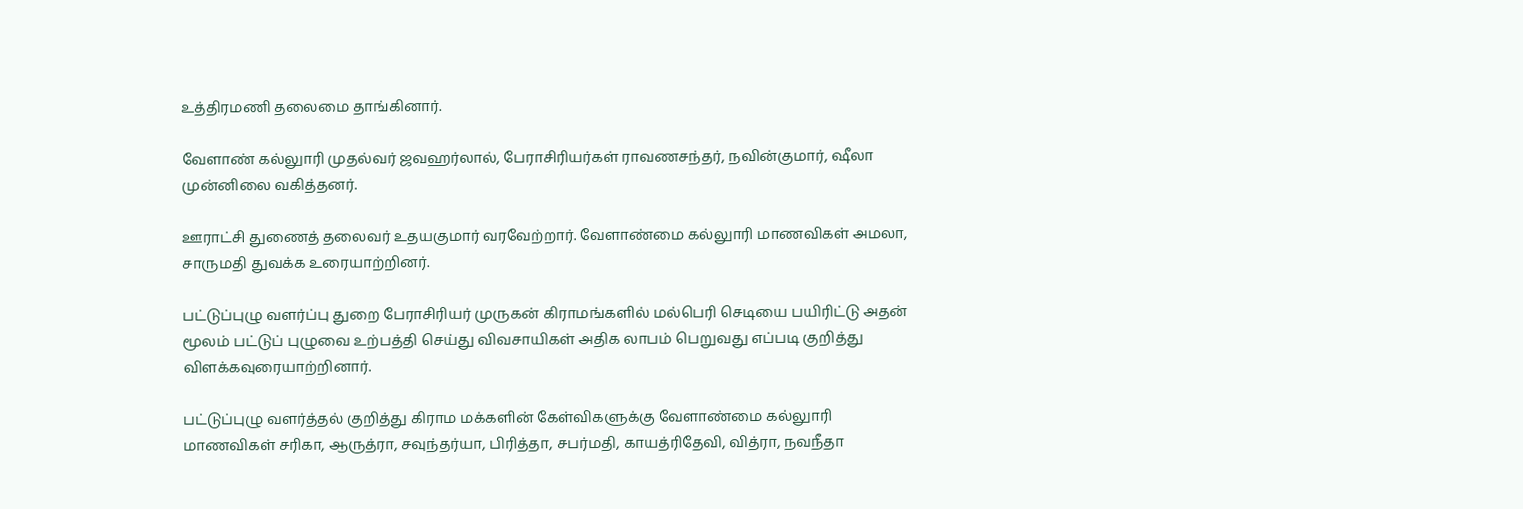உத்திரமணி தலைமை தாங்கினார்.

வேளாண் கல்லுாரி முதல்வர் ஜவஹர்லால், பேராசிரியர்கள் ராவணசந்தர், நவின்குமார், ஷீலா முன்னிலை வகித்தனர்.

ஊராட்சி துணைத் தலைவர் உதயகுமார் வரவேற்றார். வேளாண்மை கல்லுாரி மாணவிகள் அமலா, சாருமதி துவக்க உரையாற்றினர்.

பட்டுப்புழு வளர்ப்பு துறை பேராசிரியர் முருகன் கிராமங்களில் மல்பெரி செடியை பயிரிட்டு அதன் மூலம் பட்டுப் புழுவை உற்பத்தி செய்து விவசாயிகள் அதிக லாபம் பெறுவது எப்படி குறித்து விளக்கவுரையாற்றினார்.

பட்டுப்புழு வளர்த்தல் குறித்து கிராம மக்களின் கேள்விகளுக்கு வேளாண்மை கல்லுாரி மாணவிகள் சரிகா, ஆருத்ரா, சவுந்தர்யா, பிரித்தா, சபர்மதி, காயத்ரிதேவி, வித்ரா, நவநீதா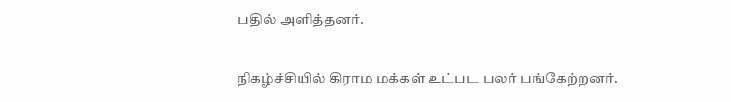பதில் அளித்தனர்.

நிகழ்ச்சியில் கிராம மக்கள் உட்பட பலர் பங்கேற்றனர்.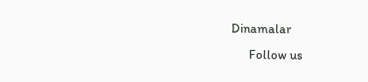Dinamalar
      Follow us